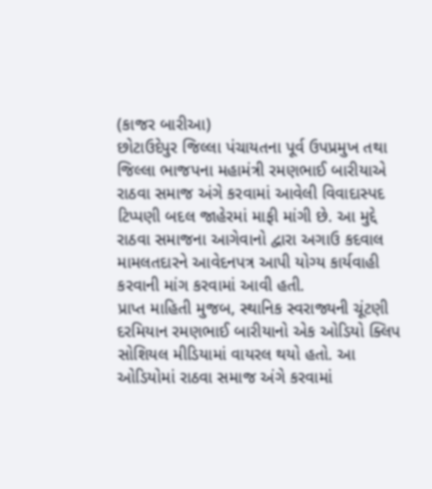(કાજર બારીઆ)
છોટાઉદેપુર જિલ્લા પંચાયતના પૂર્વ ઉપપ્રમુખ તથા જિલ્લા ભાજપના મહામંત્રી રમણભાઈ બારીયાએ રાઠવા સમાજ અંગે કરવામાં આવેલી વિવાદાસ્પદ ટિપ્પણી બદલ જાહેરમાં માફી માંગી છે. આ મુદ્દે રાઠવા સમાજના આગેવાનો દ્વારા અગાઉ કદવાલ મામલતદારને આવેદનપત્ર આપી યોગ્ય કાર્યવાહી કરવાની માંગ કરવામાં આવી હતી.
પ્રાપ્ત માહિતી મુજબ, સ્થાનિક સ્વરાજ્યની ચૂંટણી દરમિયાન રમણભાઈ બારીયાનો એક ઓડિયો ક્લિપ સોશિયલ મીડિયામાં વાયરલ થયો હતો. આ ઓડિયોમાં રાઠવા સમાજ અંગે કરવામાં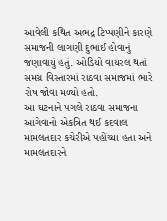આવેલી કથિત અભદ્ર ટિપ્પણીને કારણે સમાજની લાગણી દુભાઈ હોવાનું જણાવાયું હતું. ઓડિયો વાયરલ થતાં સમગ્ર વિસ્તારમાં રાઠવા સમાજમાં ભારે રોષ જોવા મળ્યો હતો.
આ ઘટનાને પગલે રાઠવા સમાજના આગેવાનો એકત્રિત થઈ કદવાલ મામલતદાર કચેરીએ પહોંચ્યા હતા અને મામલતદારને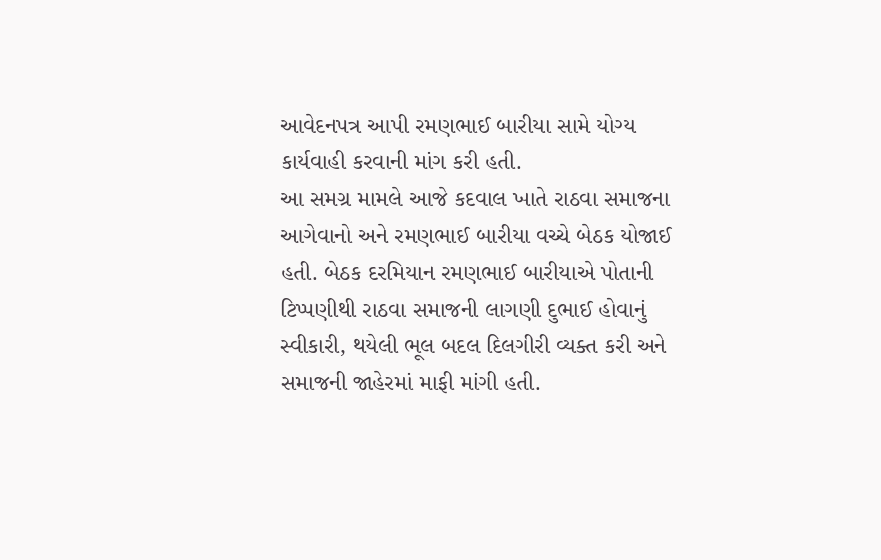આવેદનપત્ર આપી રમણભાઈ બારીયા સામે યોગ્ય કાર્યવાહી કરવાની માંગ કરી હતી.
આ સમગ્ર મામલે આજે કદવાલ ખાતે રાઠવા સમાજના આગેવાનો અને રમણભાઈ બારીયા વચ્ચે બેઠક યોજાઈ હતી. બેઠક દરમિયાન રમણભાઈ બારીયાએ પોતાની ટિપ્પણીથી રાઠવા સમાજની લાગણી દુભાઈ હોવાનું સ્વીકારી, થયેલી ભૂલ બદલ દિલગીરી વ્યક્ત કરી અને સમાજની જાહેરમાં માફી માંગી હતી.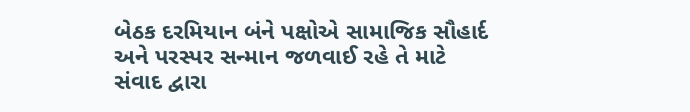બેઠક દરમિયાન બંને પક્ષોએ સામાજિક સૌહાર્દ અને પરસ્પર સન્માન જળવાઈ રહે તે માટે સંવાદ દ્વારા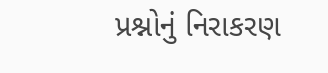પ્રશ્નોનું નિરાકરણ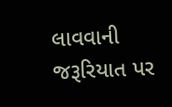લાવવાની જરૂરિયાત પર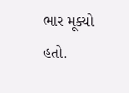ભાર મૂક્યો હતો.